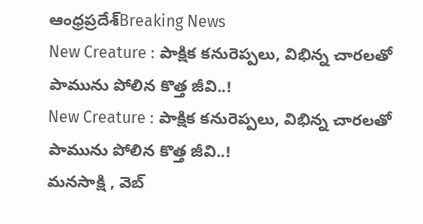ఆంధ్రప్రదేశ్Breaking News
New Creature : పాక్షిక కనురెప్పలు, విభిన్న చారలతో పామును పోలిన కొత్త జీవి..!
New Creature : పాక్షిక కనురెప్పలు, విభిన్న చారలతో పామును పోలిన కొత్త జీవి..!
మనసాక్షి , వెబ్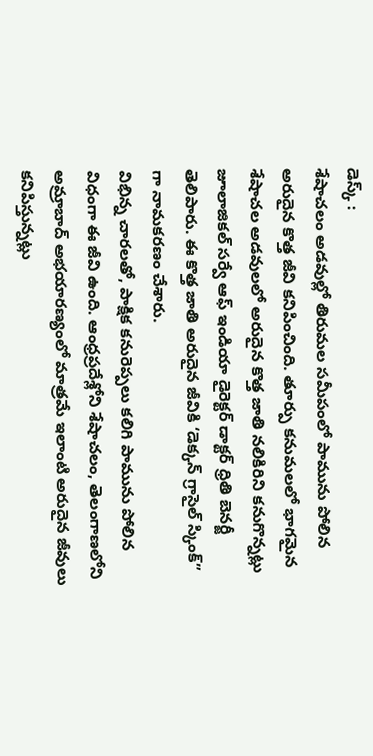డెస్క్ :
శేషాచలం అడవుల్లో తిరుమల సమీపంలో పామును పోలిన అరుదైన కొత్త జీవి కనిపించింది. తూర్పు కనుమలలో భాగమైన శేషాచల అడవులలో అరుదైన కొత్త జాతి నలికిరిని కనుగొన్నట్లు జూలాజికల్ సర్వే ఆఫ్ ఇండియా డైరెక్టర్ డాక్టర్ ధ్రితి బెనర్జీ తెలిపారు. ఈ కొత్త జాతి అరుదైన జీవికి ‘డెక్కన్ గ్రాసైల్ స్కింక్” గా నామకరణం చేశారు.
విభిన్న చారలతో, పాక్షిక కనురెప్పలు కలిగి పామును పోలిన విధంగా ఈ జీవి ఉంది. ఆంధ్రప్రదేశ్లోని శేషాచలం, తెలంగాణలోని అమ్రాబాద్ అభయారణ్యంలో మాత్రమే ఇలాంటి అరుదైన జీవులు కనిపిస్తున్నట్లు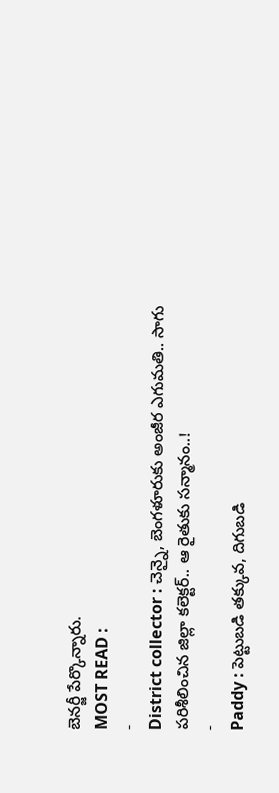బెనర్జీ పేర్కొన్నారు.
MOST READ :
-
District collector : చెన్నై, బెంగళూరుకు అంజీర ఎగుమతి.. సాగు పరిశీలించిన జిల్లా కలెక్టర్.. ఆ రైతుకు సన్మానం..!
-
Paddy : పెట్టుబడి తక్కువ, దిగుబడి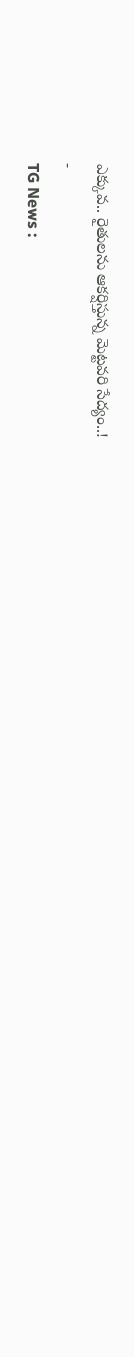ఎక్కువ.. రైతులను ఆకర్షిస్తున్న మెట్టవరి సేద్యం..!
-
TG News :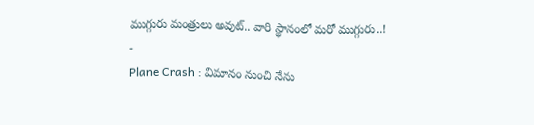ముగ్గురు మంత్రులు అవుట్.. వారి స్థానంలో మరో ముగ్గురు..!
-
Plane Crash : విమానం నుంచి నేను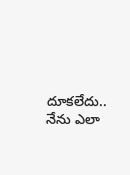దూకలేదు.. నేను ఎలా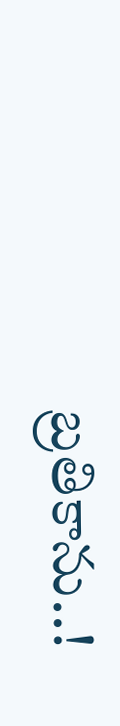బ్రతికాను..!